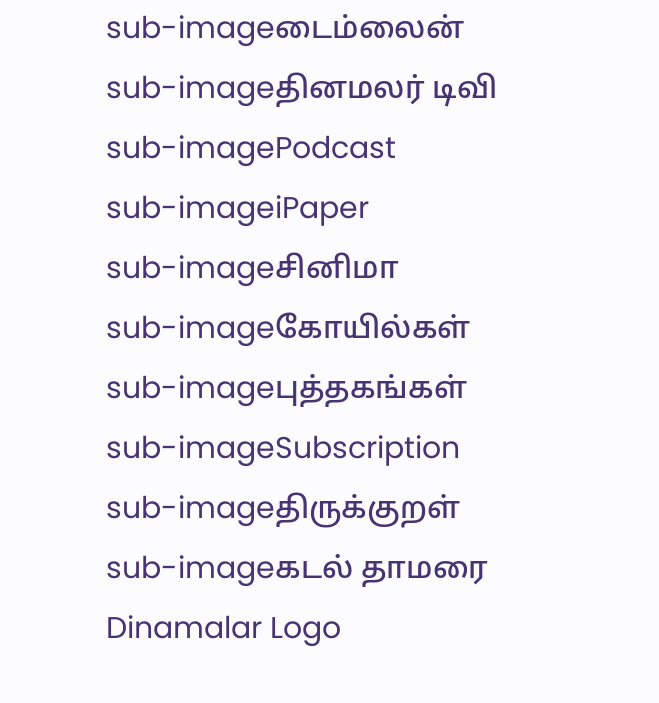sub-imageடைம்லைன்
sub-imageதினமலர் டிவி
sub-imagePodcast
sub-imageiPaper
sub-imageசினிமா
sub-imageகோயில்கள்
sub-imageபுத்தகங்கள்
sub-imageSubscription
sub-imageதிருக்குறள்
sub-imageகடல் தாமரை
Dinamalar Logo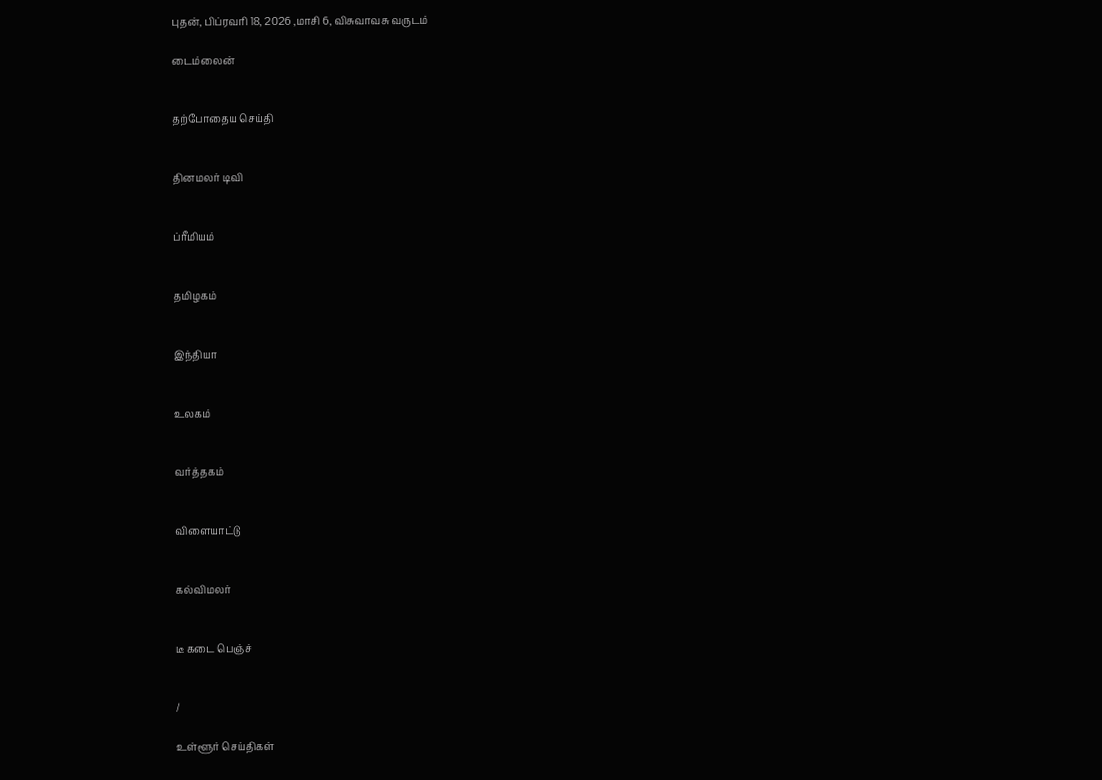புதன், பிப்ரவரி 18, 2026 ,மாசி 6, விசுவாவசு வருடம்

டைம்லைன்


தற்போதைய செய்தி


தினமலர் டிவி


ப்ரீமியம்


தமிழகம்


இந்தியா


உலகம்


வர்த்தகம்


விளையாட்டு


கல்விமலர்


டீ கடை பெஞ்ச்


/

உள்ளூர் செய்திகள்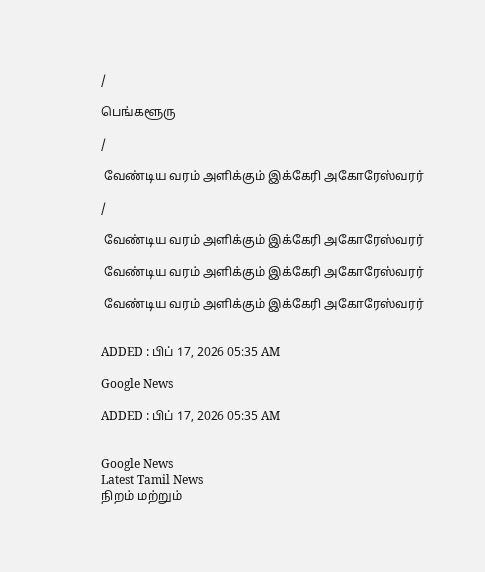/

பெங்களூரு

/

 வேண்டிய வரம் அளிக்கும் இக்கேரி அகோரேஸ்வரர்

/

 வேண்டிய வரம் அளிக்கும் இக்கேரி அகோரேஸ்வரர்

 வேண்டிய வரம் அளிக்கும் இக்கேரி அகோரேஸ்வரர்

 வேண்டிய வரம் அளிக்கும் இக்கேரி அகோரேஸ்வரர்


ADDED : பிப் 17, 2026 05:35 AM

Google News

ADDED : பிப் 17, 2026 05:35 AM


Google News
Latest Tamil News
நிறம் மற்றும்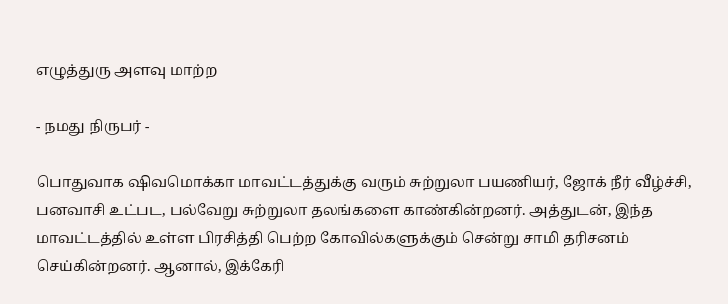எழுத்துரு அளவு மாற்ற

- நமது நிருபர் -

பொதுவாக ஷிவமொக்கா மாவட்டத்துக்கு வரும் சுற்றுலா பயணியர், ஜோக் நீர் வீழ்ச்சி, பனவாசி உட்பட, பல்வேறு சுற்றுலா தலங்களை காண்கின்றனர். அத்துடன், இந்த மாவட்டத்தில் உள்ள பிரசித்தி பெற்ற கோவில்களுக்கும் சென்று சாமி தரிசனம் செய்கின்றனர். ஆனால், இக்கேரி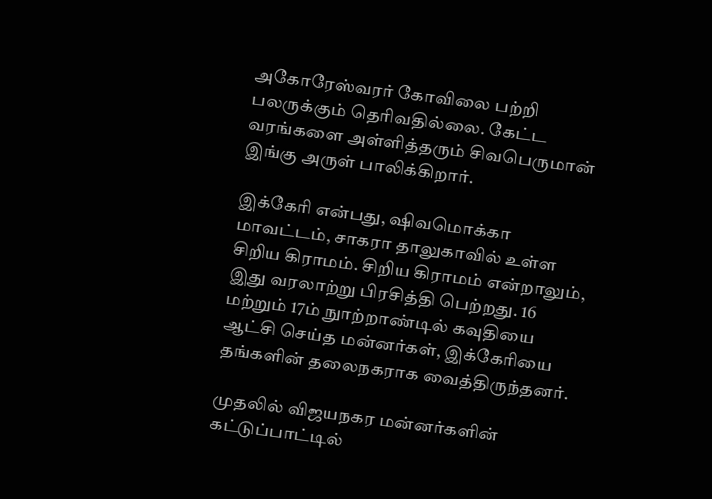அகோரேஸ்வரர் கோவிலை பற்றி பலருக்கும் தெரிவதில்லை. கேட்ட வரங்களை அள்ளித்தரும் சிவபெருமான் இங்கு அருள் பாலிக்கிறார்.

இக்கேரி என்பது, ஷிவமொக்கா மாவட்டம், சாகரா தாலுகாவில் உள்ள சிறிய கிராமம். சிறிய கிராமம் என்றாலும், இது வரலாற்று பிரசித்தி பெற்றது. 16 மற்றும் 17ம் நுாற்றாண்டில் கவுதியை ஆட்சி செய்த மன்னர்கள், இக்கேரியை தங்களின் தலைநகராக வைத்திருந்தனர்.

முதலில் விஜயநகர மன்னர்களின் கட்டுப்பாட்டில்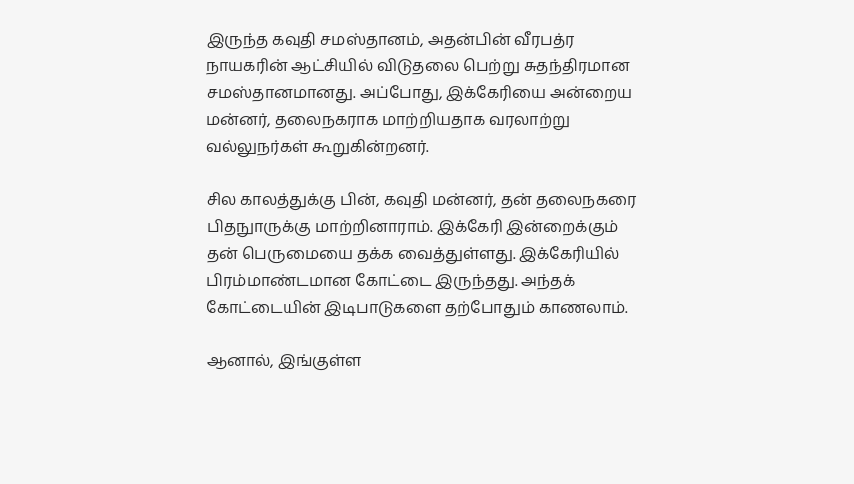இருந்த கவுதி சமஸ்தானம், அதன்பின் வீரபத்ர நாயகரின் ஆட்சியில் விடுதலை பெற்று சுதந்திரமான சமஸ்தானமானது. அப்போது, இக்கேரியை அன்றைய மன்னர், தலைநகராக மாற்றியதாக வரலாற்று வல்லுநர்கள் கூறுகின்றனர்.

சில காலத்துக்கு பின், கவுதி மன்னர், தன் தலைநகரை பிதநுாருக்கு மாற்றினாராம். இக்கேரி இன்றைக்கும் தன் பெருமையை தக்க வைத்துள்ளது. இக்கேரியில் பிரம்மாண்டமான கோட்டை இருந்தது. அந்தக் கோட்டையின் இடிபாடுகளை தற்போதும் காணலாம்.

ஆனால், இங்குள்ள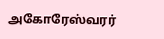அகோரேஸ்வரர்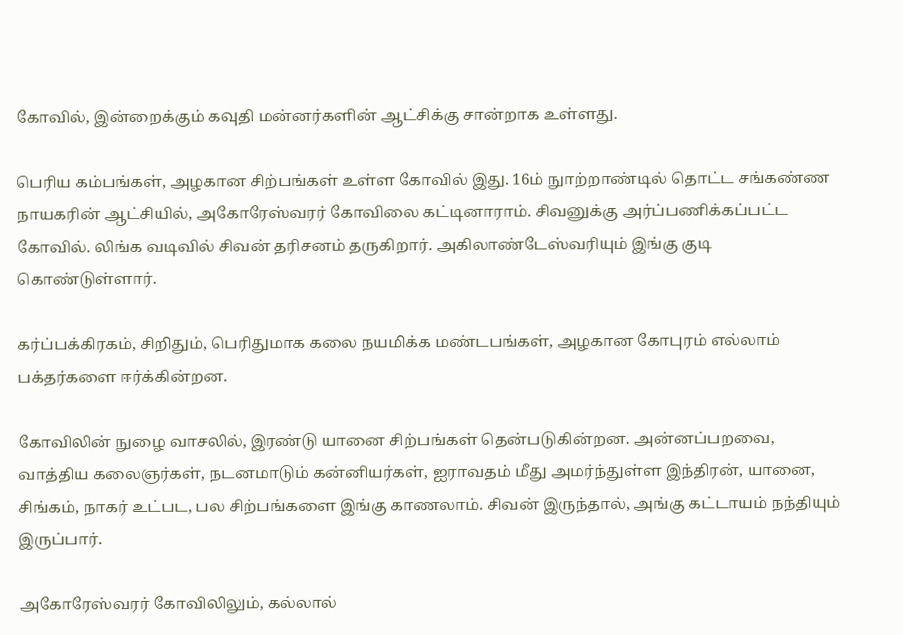கோவில், இன்றைக்கும் கவுதி மன்னர்களின் ஆட்சிக்கு சான்றாக உள்ளது.

பெரிய கம்பங்கள், அழகான சிற்பங்கள் உள்ள கோவில் இது. 16ம் நுாற்றாண்டில் தொட்ட சங்கண்ண நாயகரின் ஆட்சியில், அகோரேஸ்வரர் கோவிலை கட்டினாராம். சிவனுக்கு அர்ப்பணிக்கப்பட்ட கோவில். லிங்க வடிவில் சிவன் தரிசனம் தருகிறார். அகிலாண்டேஸ்வரியும் இங்கு குடி கொண்டுள்ளார்.

கர்ப்பக்கிரகம், சிறிதும், பெரிதுமாக கலை நயமிக்க மண்டபங்கள், அழகான கோபுரம் எல்லாம் பக்தர்களை ஈர்க்கின்றன.

கோவிலின் நுழை வாசலில், இரண்டு யானை சிற்பங்கள் தென்படுகின்றன. அன்னப்பறவை, வாத்திய கலைஞர்கள், நடனமாடும் கன்னியர்கள், ஐராவதம் மீது அமர்ந்துள்ள இந்திரன், யானை, சிங்கம், நாகர் உட்பட, பல சிற்பங்களை இங்கு காணலாம். சிவன் இருந்தால், அங்கு கட்டாயம் நந்தியும் இருப்பார்.

அகோரேஸ்வரர் கோவிலிலும், கல்லால்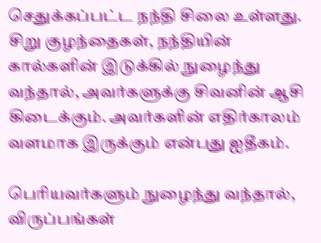செதுக்கப்பட்ட நந்தி சிலை உள்ளது. சிறு குழந்தைகள், நந்தியின் கால்களின் இடுக்கில் நுழைந்து வந்தால், அவர்களுக்கு சிவனின் ஆசி கிடைக்கும். அவர்களின் எதிர்காலம் வளமாக இருக்கும் என்பது ஐதீகம்.

பெரியவர்களும் நுழைந்து வந்தால், விருப்பங்கள்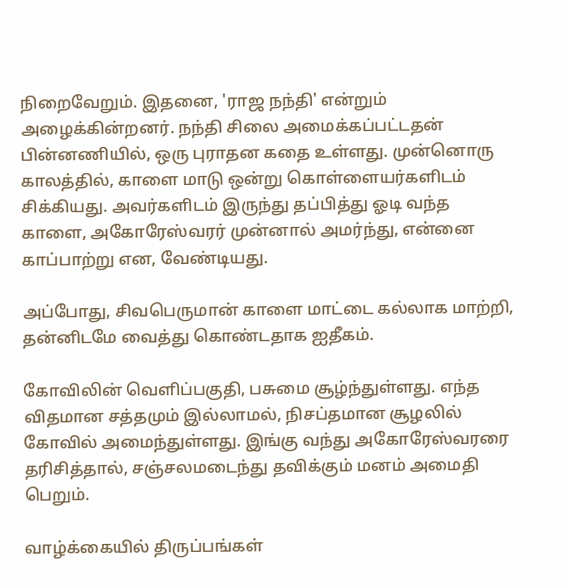நிறைவேறும். இதனை, 'ராஜ நந்தி' என்றும் அழைக்கின்றனர். நந்தி சிலை அமைக்கப்பட்டதன் பின்னணியில், ஒரு புராதன கதை உள்ளது. முன்னொரு காலத்தில், காளை மாடு ஒன்று கொள்ளையர்களிடம் சிக்கியது. அவர்களிடம் இருந்து தப்பித்து ஓடி வந்த காளை, அகோரேஸ்வரர் முன்னால் அமர்ந்து, என்னை காப்பாற்று என, வேண்டியது.

அப்போது, சிவபெருமான் காளை மாட்டை கல்லாக மாற்றி, தன்னிடமே வைத்து கொண்டதாக ஐதீகம்.

கோவிலின் வெளிப்பகுதி, பசுமை சூழ்ந்துள்ளது. எந்த விதமான சத்தமும் இல்லாமல், நிசப்தமான சூழலில் கோவில் அமைந்துள்ளது. இங்கு வந்து அகோரேஸ்வரரை தரிசித்தால், சஞ்சலமடைந்து தவிக்கும் மனம் அமைதி பெறும்.

வாழ்க்கையில் திருப்பங்கள்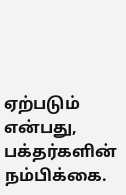ஏற்படும் என்பது, பக்தர்களின் நம்பிக்கை.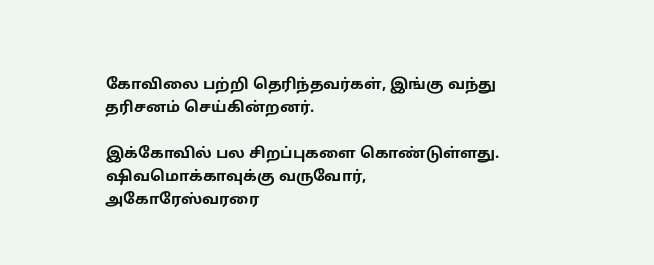கோவிலை பற்றி தெரிந்தவர்கள், இங்கு வந்து தரிசனம் செய்கின்றனர்.

இக்கோவில் பல சிறப்புகளை கொண்டுள்ளது. ஷிவமொக்காவுக்கு வருவோர், அகோரேஸ்வரரை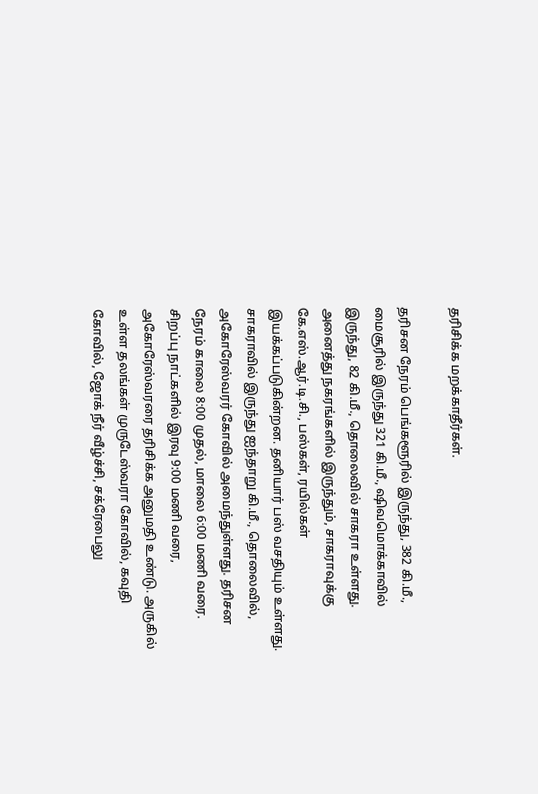தரிசிக்க மறக்காதீர்கள்.

தரிசன நேரம் பெங்களூரில் இருந்து, 382 கி.மீ., மைசூரில் இருந்து 321 கி.மீ., ஷிவமொக்காவில் இருந்து, 82 கி.மீ., தொலைவில் சாகரா உள்ளது. அனைத்து நகரங்களில் இருந்தும், சாகராவுக்கு கே.எஸ்.ஆர்.டி.சி., பஸ்கள், ரயில்கள் இயக்கப்படுகின்றன. தனியார் பஸ் வசதியும் உள்ளது. சாகராவில் இருந்து ஐந்தாறு கி.மீ., தொலைவில், அகோரேஸ்வரர் கோவில் அமைந்துள்ளது. தரிசன நேரம் காலை 8:00 முதல், மாலை 6:00 மணி வரை. சிறப்பு நாட்களில் இரவு 9:00 மணி வரை, அகோரேஸ்வரரை தரிசிக்க அனுமதி உண்டு. அருகில் உள்ள தலங்கள் முருடேஸ்வரா கோவில், கவுதி கோவில், ஜோக் நீர் வீழ்ச்சி, சக்ரேபைலு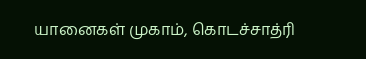யானைகள் முகாம், கொடச்சாத்ரி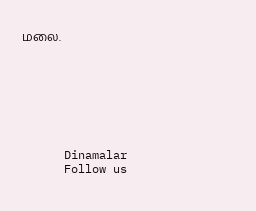மலை.








      Dinamalar
      Follow us